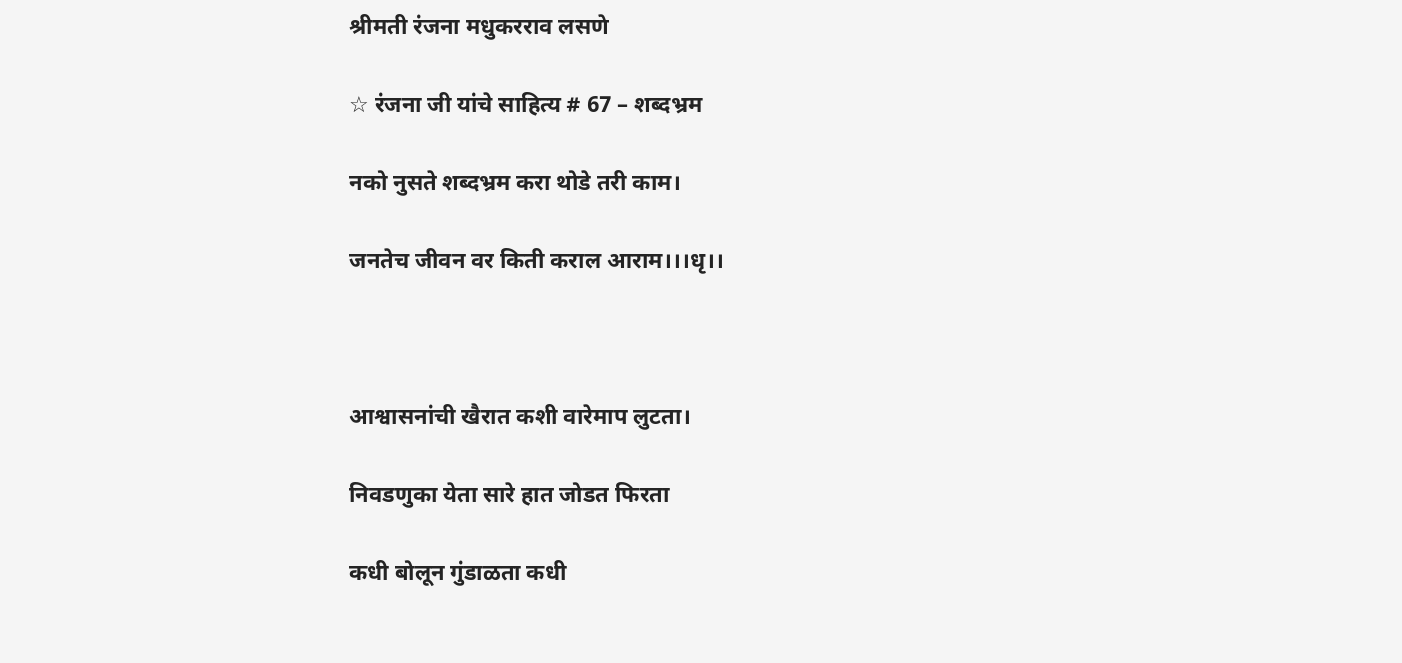श्रीमती रंजना मधुकरराव लसणे

☆ रंजना जी यांचे साहित्य # 67 – शब्दभ्रम

नको नुसते शब्दभ्रम करा थोडे तरी काम।

जनतेच जीवन वर किती कराल आराम।।।धृ।।



आश्वासनांची खैरात कशी वारेमाप लुटता।

निवडणुका येता सारे हात जोडत फिरता

कधी बोलून गुंडाळता कधी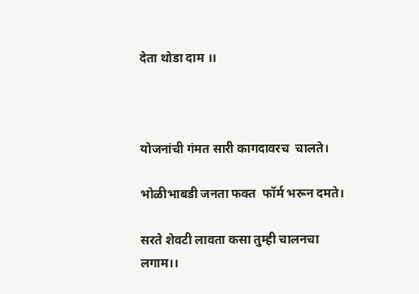देता थोडा दाम ।।



योजनांची गंमत सारी कागदावरच  चालते।

भोळीभाबडी जनता फक्त  फॉर्म भरून दमते।

सरते शेवटी लावता कसा तुम्ही चालनचा   लगाम।।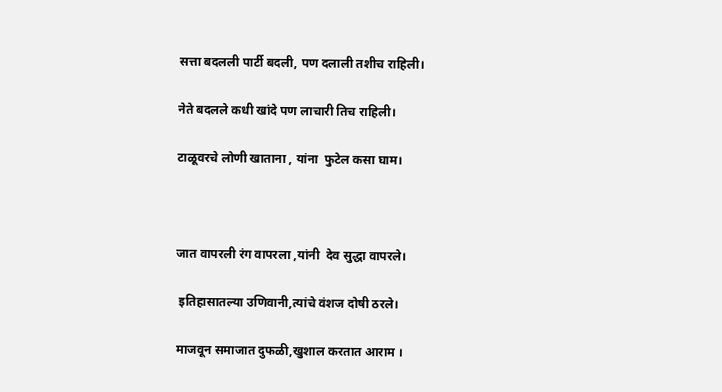सत्ता बदलली पार्टी बदली, पण दलाली तशीच राहिली।

नेते बदलले कधी खांदे पण लाचारी तिच राहिली।

टाळूवरचे लोणी खाताना , यांना  फुटेल कसा घाम।



जात वापरली रंग वापरला ,यांनी  देव सुद्धा वापरले।

 इतिहासातल्या उणिवानी,त्यांचे वंशज दोषी ठरले।

माजवून समाजात दुफळी,खुशाल करतात आराम ।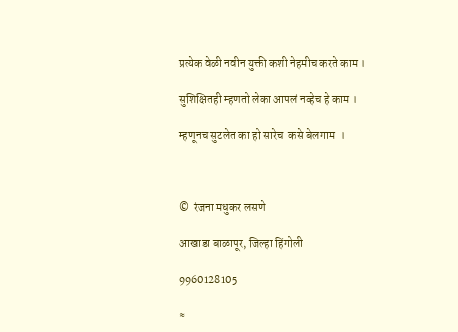प्रत्येक वेळी नवीन युक्ती कशी नेहमीच करते काम ।

सुशिक्षितही म्हणतो लेका आपलं नव्हेच हे काम ।

म्हणूनच सुटलेत का हो सारेच  कसे बेलगाम  ।



©  रंजना मधुकर लसणे

आखाडा बाळापूर, जिल्हा हिंगोली

9960128105

≈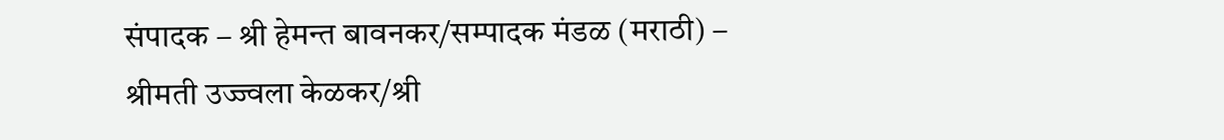संपादक – श्री हेमन्त बावनकर/सम्पादक मंडळ (मराठी) – श्रीमती उज्ज्वला केळकर/श्री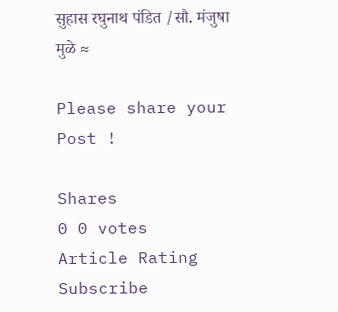सुहास रघुनाथ पंडित /सौ. मंजुषा मुळे ≈

Please share your Post !

Shares
0 0 votes
Article Rating
Subscribe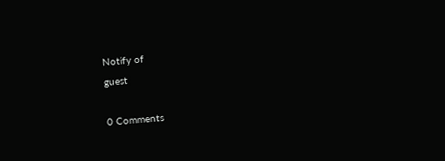Notify of
guest

0 Comments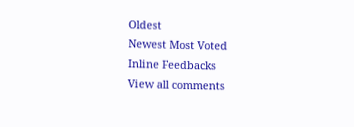Oldest
Newest Most Voted
Inline Feedbacks
View all comments